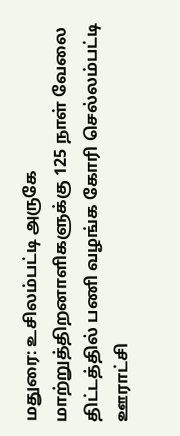மதுரை: உசிலம்பட்டி அருகே மாற்றுத்திறனாளிகளுக்கு 125 நாள் வேலை திட்டத்தில் பணி வழங்க கோரி செல்லம்பட்டி ஊராட்சி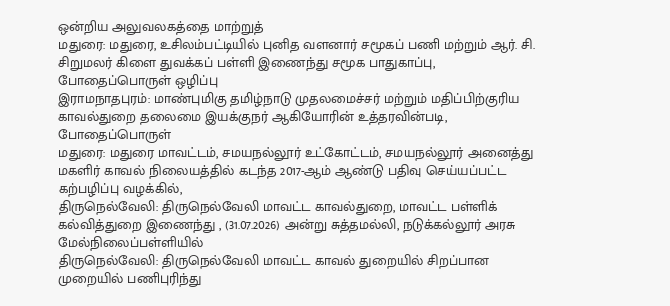ஒன்றிய அலுவலகத்தை மாற்றுத்
மதுரை: மதுரை, உசிலம்பட்டியில் புனித வளனார் சமூகப் பணி மற்றும் ஆர். சி. சிறுமலர் கிளை துவக்கப் பள்ளி இணைந்து சமூக பாதுகாப்பு, போதைப்பொருள் ஒழிப்பு
இராமநாதபுரம்: மாண்புமிகு தமிழ்நாடு முதலமைச்சர் மற்றும் மதிப்பிற்குரிய காவல்துறை தலைமை இயக்குநர் ஆகியோரின் உத்தரவின்படி, போதைப்பொருள்
மதுரை: மதுரை மாவட்டம், சமயநல்லூர் உட்கோட்டம், சமயநல்லூர் அனைத்து மகளிர் காவல் நிலையத்தில் கடந்த 2017-ஆம் ஆண்டு பதிவு செய்யப்பட்ட கற்பழிப்பு வழக்கில்,
திருநெல்வேலி: திருநெல்வேலி மாவட்ட காவல்துறை, மாவட்ட பள்ளிக் கல்வித்துறை இணைந்து , (31.07.2026) அன்று சுத்தமல்லி, நடுக்கல்லூர் அரசு மேல்நிலைப்பள்ளியில்
திருநெல்வேலி: திருநெல்வேலி மாவட்ட காவல் துறையில் சிறப்பான முறையில் பணிபுரிந்து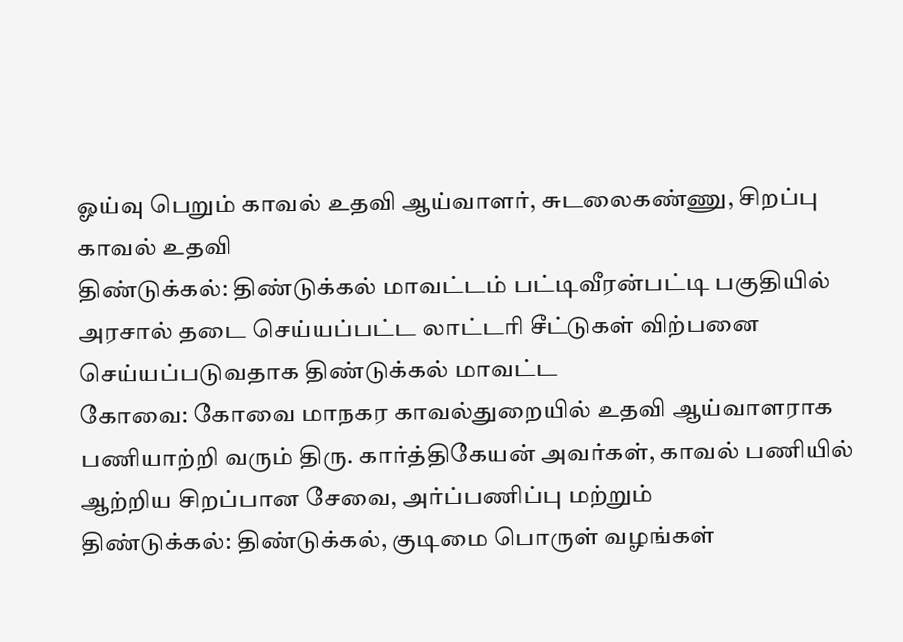ஓய்வு பெறும் காவல் உதவி ஆய்வாளர், சுடலைகண்ணு, சிறப்பு காவல் உதவி
திண்டுக்கல்: திண்டுக்கல் மாவட்டம் பட்டிவீரன்பட்டி பகுதியில் அரசால் தடை செய்யப்பட்ட லாட்டரி சீட்டுகள் விற்பனை செய்யப்படுவதாக திண்டுக்கல் மாவட்ட
கோவை: கோவை மாநகர காவல்துறையில் உதவி ஆய்வாளராக பணியாற்றி வரும் திரு. கார்த்திகேயன் அவர்கள், காவல் பணியில் ஆற்றிய சிறப்பான சேவை, அர்ப்பணிப்பு மற்றும்
திண்டுக்கல்: திண்டுக்கல், குடிமை பொருள் வழங்கள்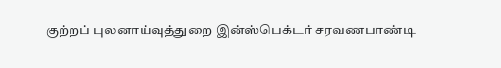குற்றப் புலனாய்வுத்துறை இன்ஸ்பெக்டர் சரவணபாண்டி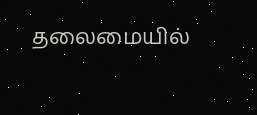தலைமையில்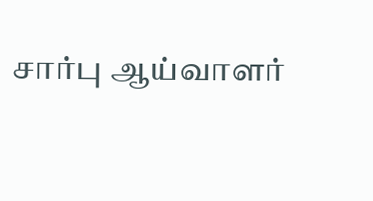சார்பு ஆய்வாளர்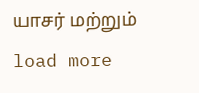யாசர் மற்றும்
load more